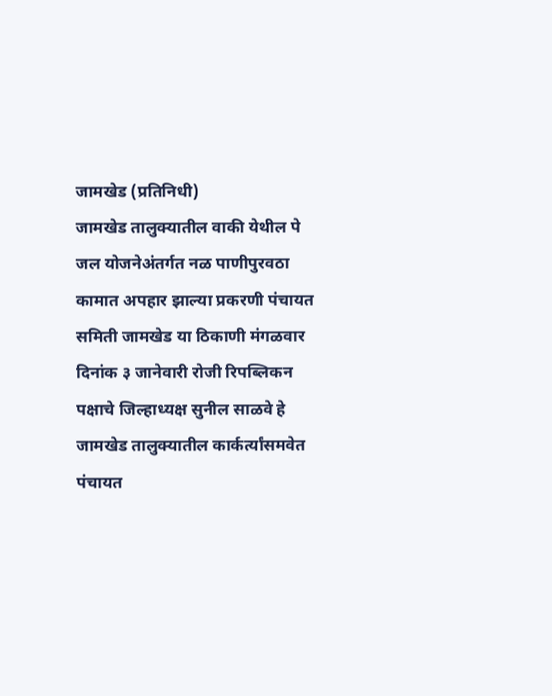जामखेड (प्रतिनिधी)
जामखेड तालुक्यातील वाकी येथील पे जल योजनेअंतर्गत नळ पाणीपुरवठा कामात अपहार झाल्या प्रकरणी पंचायत समिती जामखेड या ठिकाणी मंगळवार दिनांक ३ जानेवारी रोजी रिपब्लिकन पक्षाचे जिल्हाध्यक्ष सुनील साळवे हे जामखेड तालुक्यातील कार्कर्त्यांसमवेत पंचायत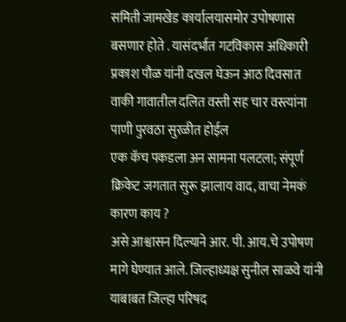समिती जामखेड कार्यालयासमोर उपोषणास बसणार होते . यासंदर्भात गटविकास अधिकारी प्रकाश पौळ यांनी दखल घेऊन आठ दिवसात वाकी गावातील दलित वस्ती सह चार वस्त्यांना पाणी पुरवठा सुरळीत होईल
एक कॅच पकडला अन सामना पलटला; संपूर्ण क्रिकेट जगतात सुरू झालाय वाद, वाचा नेमकं कारण काय ?
असे आश्वासन दिल्याने आर. पी. आय.चे उपोषण मागे घेण्यात आले. जिल्हाध्यक्ष सुनील साळवे यांनी याबाबत जिल्हा परिषद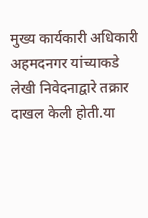मुख्य कार्यकारी अधिकारी अहमदनगर यांच्याकडे लेखी निवेदनाद्वारे तक्रार दाखल केली होती.या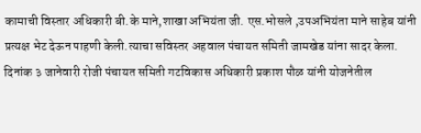कामाची विस्तार अधिकारी बी.के माने,शाखा अभियंता जी. एस.भोसले ,उपअभियंता माने साहेब यांनी प्रत्यक्ष भेट देऊन पाहणी केली.त्याचा सविस्तर अहवाल पंचायत समिती जामखेड यांना सादर केला.
दिनांक ३ जानेवारी रोजी पंचायत समिती गटविकास अधिकारी प्रकाश पौळ यांनी योजनेतील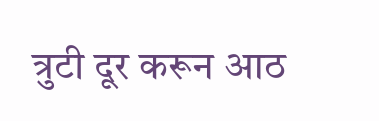त्रुटी दूर करून आठ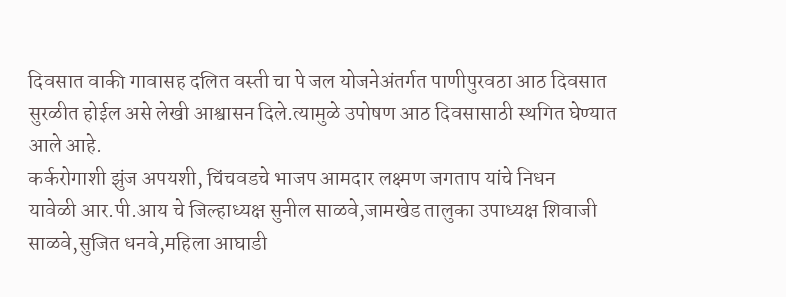दिवसात वाकी गावासह दलित वस्ती चा पे जल योजनेअंतर्गत पाणीपुरवठा आठ दिवसात सुरळीत होईल असे लेखी आश्वासन दिले.त्यामुळे उपोषण आठ दिवसासाठी स्थगित घेण्यात आले आहे.
कर्करोगाशी झुंज अपयशी, चिंचवडचे भाजप आमदार लक्ष्मण जगताप यांचे निधन
यावेळी आर.पी.आय चे जिल्हाध्यक्ष सुनील साळवे,जामखेड तालुका उपाध्यक्ष शिवाजी साळवे,सुजित धनवे,महिला आघाडी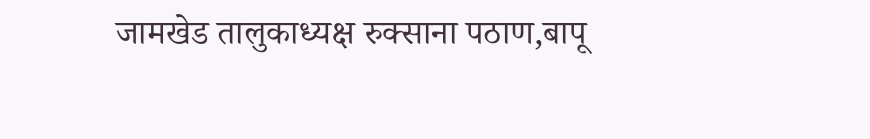जामखेड तालुकाध्यक्ष रुक्साना पठाण,बापू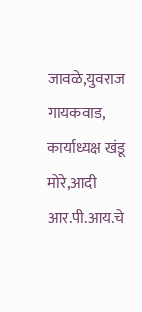जावळे,युवराज गायकवाड, कार्याध्यक्ष खंडू मोरे,आदी आर.पी.आय.चे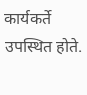कार्यकर्ते उपस्थित होते.